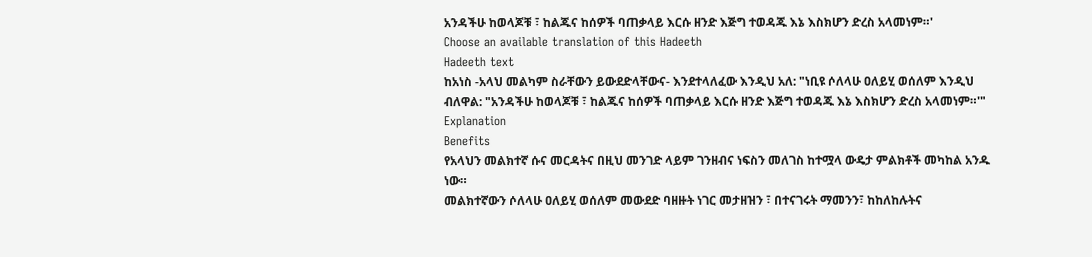አንዳችሁ ከወላጆቹ ፣ ከልጁና ከሰዎች ባጠቃላይ እርሱ ዘንድ እጅግ ተወዳጁ እኔ እስክሆን ድረስ አላመነም።'
Choose an available translation of this Hadeeth
Hadeeth text
ከአነስ -አላህ መልካም ስራቸውን ይውደድላቸውና- እንደተላለፈው እንዲህ አለ: "ነቢዩ ሶለላሁ ዐለይሂ ወሰለም እንዲህ ብለዋል: "አንዳችሁ ከወላጆቹ ፣ ከልጁና ከሰዎች ባጠቃላይ እርሱ ዘንድ እጅግ ተወዳጁ እኔ እስክሆን ድረስ አላመነም።'"
Explanation
Benefits
የአላህን መልክተኛ ሱና መርዳትና በዚህ መንገድ ላይም ገንዘብና ነፍስን መለገስ ከተሟላ ውዴታ ምልክቶች መካከል አንዱ ነው።
መልክተኛውን ሶለላሁ ዐለይሂ ወሰለም መውደድ ባዘዙት ነገር መታዘዝን ፣ በተናገሩት ማመንን፣ ከከለከሉትና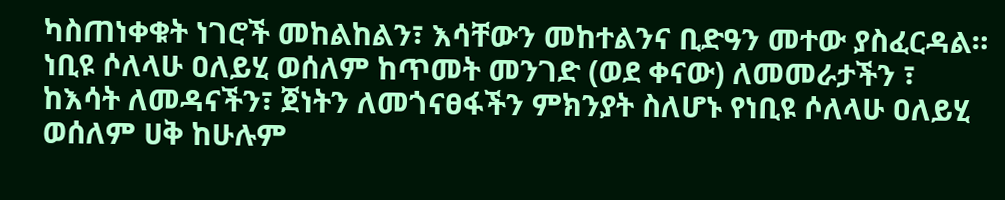ካስጠነቀቁት ነገሮች መከልከልን፣ እሳቸውን መከተልንና ቢድዓን መተው ያስፈርዳል።
ነቢዩ ሶለላሁ ዐለይሂ ወሰለም ከጥመት መንገድ (ወደ ቀናው) ለመመራታችን ፣ ከእሳት ለመዳናችን፣ ጀነትን ለመጎናፀፋችን ምክንያት ስለሆኑ የነቢዩ ሶለላሁ ዐለይሂ ወሰለም ሀቅ ከሁሉም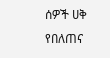ሰዎች ሀቅ የበለጠና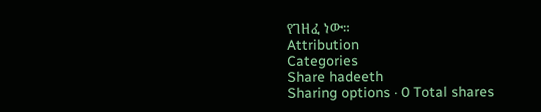የገዘፈ ነው።
Attribution
Categories
Share hadeeth
Sharing options · 0 Total shares